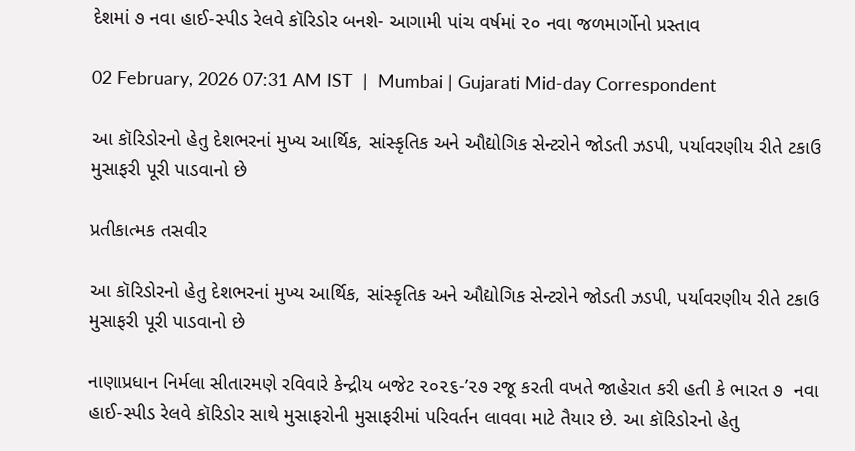દેશમાં ૭ નવા હાઈ-સ્પીડ રેલવે કૉરિડોર બનશે- આગામી પાંચ વર્ષમાં ૨૦ નવા જળમાર્ગોનો પ્રસ્તાવ

02 February, 2026 07:31 AM IST  |  Mumbai | Gujarati Mid-day Correspondent

આ કૉરિડોરનો હેતુ દેશભરનાં મુખ્ય આર્થિક, સાંસ્કૃતિક અને ઔદ્યોગિક સેન્ટરોને જોડતી ઝડપી, પર્યાવરણીય રીતે ટકાઉ મુસાફરી પૂરી પાડવાનો છે

પ્રતીકાત્મક તસવીર

આ કૉરિડોરનો હેતુ દેશભરનાં મુખ્ય આર્થિક, સાંસ્કૃતિક અને ઔદ્યોગિક સેન્ટરોને જોડતી ઝડપી, પર્યાવરણીય રીતે ટકાઉ મુસાફરી પૂરી પાડવાનો છે

નાણાપ્રધાન નિર્મલા સીતારમણે રવિવારે કેન્દ્રીય બજેટ ૨૦૨૬-’૨૭ રજૂ કરતી વખતે જાહેરાત કરી હતી કે ભારત ૭  નવા હાઈ-સ્પીડ રેલવે કૉરિડોર સાથે મુસાફરોની મુસાફરીમાં પરિવર્તન લાવવા માટે તૈયાર છે. આ કૉરિડોરનો હેતુ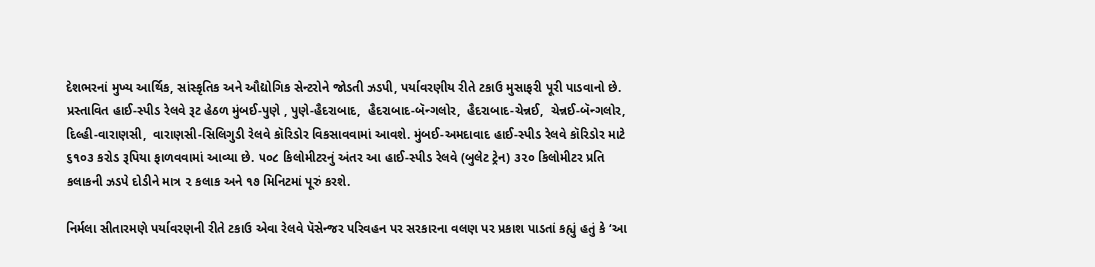દેશભરનાં મુખ્ય આર્થિક, સાંસ્કૃતિક અને ઔદ્યોગિક સેન્ટરોને જોડતી ઝડપી, પર્યાવરણીય રીતે ટકાઉ મુસાફરી પૂરી પાડવાનો છે. પ્રસ્તાવિત હાઈ-સ્પીડ રેલવે રૂટ હેઠળ મુંબઈ-પુણે , પુણે-હૈદરાબાદ,  હૈદરાબાદ-બૅન્ગલોર,  હૈદરાબાદ-ચેન્નઈ,  ચેન્નઈ-બૅન્ગલોર,  દિલ્હી-વારાણસી,  વારાણસી-સિલિગુડી રેલવે કૉરિડોર વિકસાવવામાં આવશે. મુંબઈ-અમદાવાદ હાઈ-સ્પીડ રેલવે કૉરિડોર માટે ૬૧૦૩ કરોડ રૂપિયા ફાળવવામાં આવ્યા છે. ૫૦૮ કિલોમીટરનું અંતર આ હાઈ-સ્પીડ રેલવે (બુલેટ ટ્રેન) ૩૨૦ કિલોમીટર પ્રતિ કલાકની ઝડપે દોડીને માત્ર ૨ કલાક અને ૧૭ મિનિટમાં પૂરું કરશે.

નિર્મલા સીતારમણે પર્યાવરણની રીતે ટકાઉ એવા રેલવે પૅસેન્જર પરિવહન પર સરકારના વલણ પર પ્રકાશ પાડતાં કહ્યું હતું કે ‘આ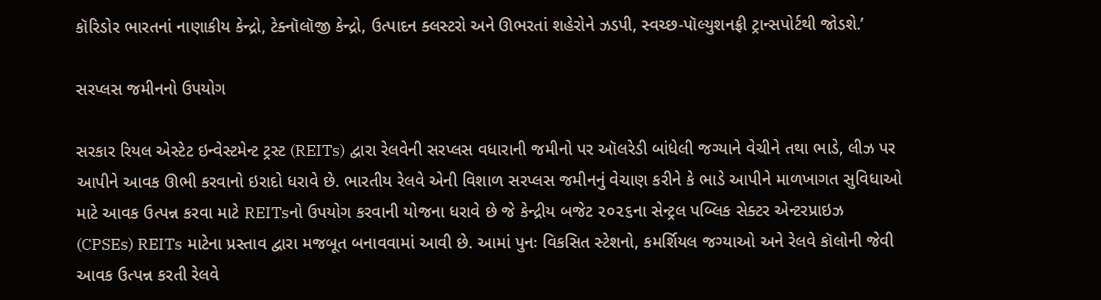કૉરિડોર ભારતનાં નાણાકીય કેન્દ્રો, ટેક્નૉલૉજી કેન્દ્રો, ઉત્પાદન ક્લસ્ટરો અને ઊભરતાં શહેરોને ઝડપી, સ્વચ્છ-પૉલ્યુશનફ્રી ટ્રાન્સપોર્ટથી જોડશે.’

સરપ્લસ જમીનનો ઉપયોગ

સરકાર રિયલ એસ્ટેટ ઇન્વેસ્ટમેન્ટ ટ્રસ્ટ (REITs) દ્વારા રેલવેની સરપ્લસ વધારાની જમીનો પર ઑલરેડી બાંધેલી જગ્યાને વેચીને તથા ભાડે, લીઝ પર આપીને આવક ઊભી કરવાનો ઇરાદો ધરાવે છે. ભારતીય રેલવે એની વિશાળ સરપ્લસ જમીનનું વેચાણ કરીને કે ભાડે આપીને માળખાગત સુવિધાઓ માટે આવક ઉત્પન્ન કરવા માટે REITsનો ઉપયોગ કરવાની યોજના ધરાવે છે જે કેન્દ્રીય બજેટ ૨૦૨૬ના સેન્ટ્રલ પબ્લિક સેક્ટર એન્ટરપ્રાઇઝ (CPSEs) REITs માટેના પ્રસ્તાવ દ્વારા મજબૂત બનાવવામાં આવી છે. આમાં પુનઃ વિકસિત સ્ટેશનો, કમર્શિયલ જગ્યાઓ અને રેલવે કૉલોની જેવી આવક ઉત્પન્ન કરતી રેલવે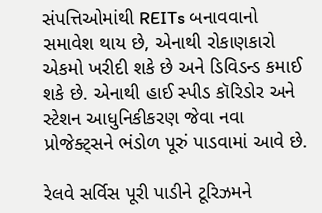સંપત્તિઓમાંથી REITs બનાવવાનો સમાવેશ થાય છે, એનાથી રોકાણકારો એકમો ખરીદી શકે છે અને ડિવિડન્ડ કમાઈ શકે છે. એનાથી હાઈ સ્પીડ કૉરિડોર અને સ્ટેશન આધુનિકીકરણ જેવા નવા પ્રોજેક્ટ્સને ભંડોળ પૂરું પાડવામાં આવે છે.

રેલવે સર્વિસ પૂરી પાડીને ટૂરિઝમને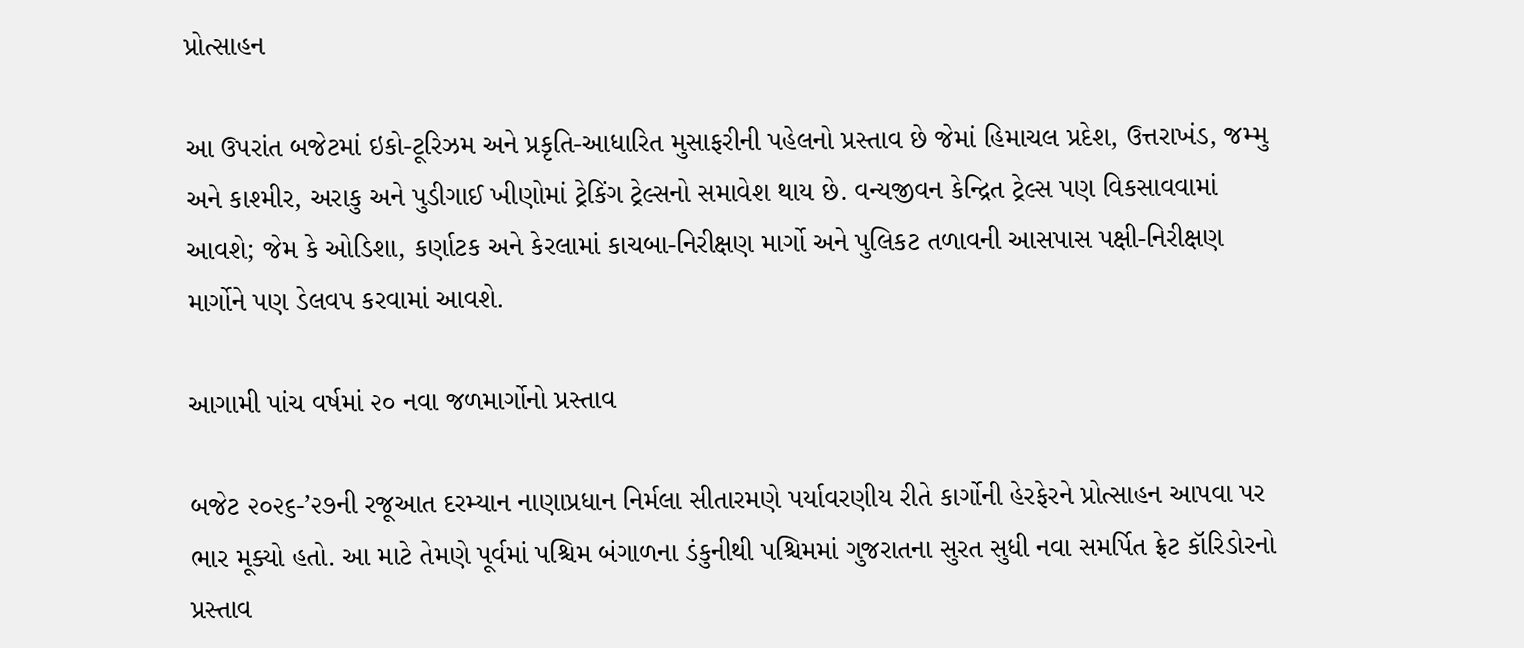પ્રોત્સાહન

આ ઉપરાંત બજેટમાં ઇકો-ટૂરિઝમ અને પ્રકૃતિ-આધારિત મુસાફરીની પહેલનો પ્રસ્તાવ છે જેમાં હિમાચલ પ્રદેશ, ઉત્તરાખંડ, જમ્મુ અને કાશ્મીર, અરાકુ અને પુડીગાઈ ખીણોમાં ટ્રેકિંગ ટ્રેલ્સનો સમાવેશ થાય છે. વન્યજીવન કેન્દ્રિત ટ્રેલ્સ પણ વિકસાવવામાં આવશે; જેમ કે ઓડિશા, કર્ણાટક અને કેરલામાં કાચબા-નિરીક્ષણ માર્ગો અને પુલિકટ તળાવની આસપાસ પક્ષી-નિરીક્ષણ માર્ગોને પણ ડેલવપ કરવામાં આવશે.

આગામી પાંચ વર્ષમાં ૨૦ નવા જળમાર્ગોનો પ્રસ્તાવ

બજેટ ૨૦૨૬-’૨૭ની રજૂઆત દરમ્યાન નાણાપ્રધાન નિર્મલા સીતારમણે પર્યાવરણીય રીતે કાર્ગોની હેરફેરને પ્રોત્સાહન આપવા પર ભાર મૂક્યો હતો. આ માટે તેમણે પૂર્વમાં પશ્ચિમ બંગાળના ડંકુનીથી પશ્ચિમમાં ગુજરાતના સુરત સુધી નવા સમર્પિત ફ્રેટ કૉરિડોરનો પ્રસ્તાવ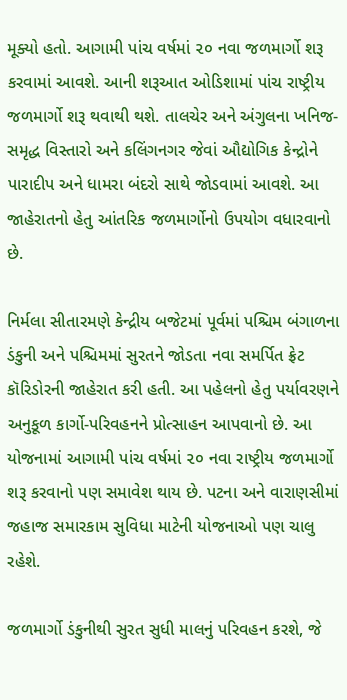મૂક્યો હતો. આગામી પાંચ વર્ષમાં ૨૦ નવા જળમાર્ગો શરૂ કરવામાં આવશે. આની શરૂઆત ઓડિશામાં પાંચ રાષ્ટ્રીય જળમાર્ગો શરૂ થવાથી થશે. તાલચેર અને અંગુલના ખનિજ-સમૃદ્ધ વિસ્તારો અને કલિંગનગર જેવાં ઔદ્યોગિક કેન્દ્રોને પારાદીપ અને ધામરા બંદરો સાથે જોડવામાં આવશે. આ જાહેરાતનો હેતુ આંતરિક જળમાર્ગોનો ઉપયોગ વધારવાનો છે.

નિર્મલા સીતારમણે કેન્દ્રીય બજેટમાં પૂર્વમાં પશ્ચિમ બંગાળના ડંકુની અને પશ્ચિમમાં સુરતને જોડતા નવા સમર્પિત ફ્રેટ કૉરિડોરની જાહેરાત કરી હતી. આ પહેલનો હેતુ પર્યાવરણને અનુકૂળ કાર્ગો-પરિવહનને પ્રોત્સાહન આપવાનો છે. આ યોજનામાં આગામી પાંચ વર્ષમાં ૨૦ નવા રાષ્ટ્રીય જળમાર્ગો શરૂ કરવાનો પણ સમાવેશ થાય છે. પટના અને વારાણસીમાં જહાજ સમારકામ સુવિધા માટેની યોજનાઓ પણ ચાલુ રહેશે.

જળમાર્ગો ડંકુનીથી સુરત સુધી માલનું પરિવહન કરશે, જે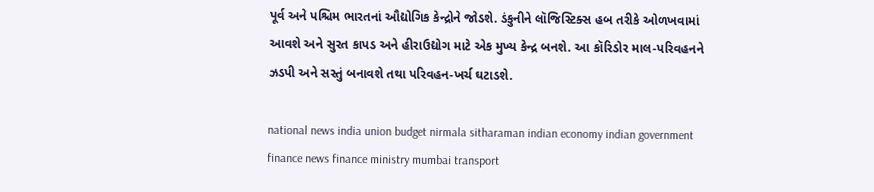પૂર્વ અને પશ્ચિમ ભારતનાં ઔદ્યોગિક કેન્દ્રોને જોડશે. ડંકુનીને લૉજિસ્ટિક્સ હબ તરીકે ઓળખવામાં આવશે અને સુરત કાપડ અને હીરાઉદ્યોગ માટે એક મુખ્ય કેન્દ્ર બનશે. આ કૉરિડોર માલ-પરિવહનને ઝડપી અને સસ્તું બનાવશે તથા પરિવહન-ખર્ચ ઘટાડશે.

national news india union budget nirmala sitharaman indian economy indian government finance news finance ministry mumbai transport